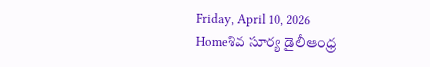Friday, April 10, 2026
Homeశివ సూర్య డైలీఆంధ్ర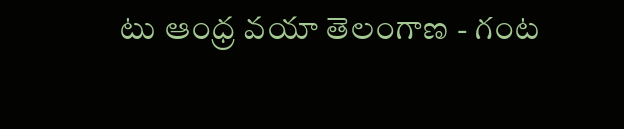టు ఆంధ్ర వయా తెలంగాణ - గంట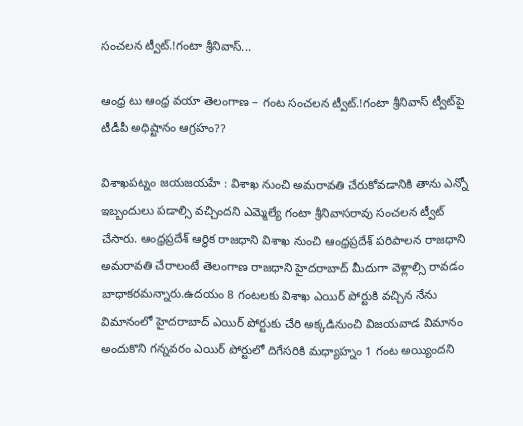సంచలన ట్వీట్.!గంటా శ్రీనివాస్...

ఆంధ్ర టు ఆంధ్ర వయా తెలంగాణ – గంట సంచలన ట్వీట్.!గంటా శ్రీనివాస్ ట్వీట్‍పై టీడీపీ అధిష్టానం ఆగ్రహం??

విశాఖపట్నం జయజయహే : విశాఖ నుంచి అమరావతి చేరుకోవడానికి తాను ఎన్నో ఇబ్బందులు పడాల్సి వచ్చిందని ఎమ్మెల్యే గంటా శ్రీనివాసరావు సంచలన ట్వీట్ చేసారు. ఆంధ్రప్రదేశ్ ఆర్థిక రాజధాని విశాఖ నుంచి ఆంధ్రప్రదేశ్ పరిపాలన రాజధాని అమరావతి చేరాలంటే తెలంగాణ రాజధాని హైదరాబాద్ మీదుగా వెళ్లాల్సి రావడం బాధాకరమన్నారు.ఉదయం 8 గంటలకు విశాఖ ఎయిర్ పోర్టుకి వచ్చిన నేను విమానంలో హైదరాబాద్ ఎయిర్ పోర్టుకు చేరి అక్కడినుంచి విజయవాడ విమానం అందుకొని గన్నవరం ఎయిర్ పోర్టులో దిగేసరికి మధ్యాహ్నం 1 గంట అయ్యిందని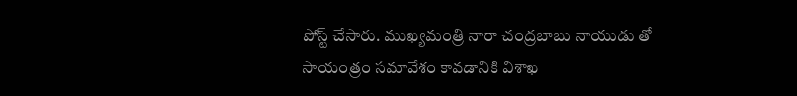పోస్ట్ చేసారు. ముఖ్యమంత్రి నారా చంద్రబాబు నాయుడు తో సాయంత్రం సమావేశం కావడానికి విశాఖ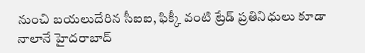నుంచి బయలుదేరిన సీఐఐ, ఫిక్కీ వంటి ట్రేడ్ ప్రతినిధులు కూడా నాలానే హైదరాబాద్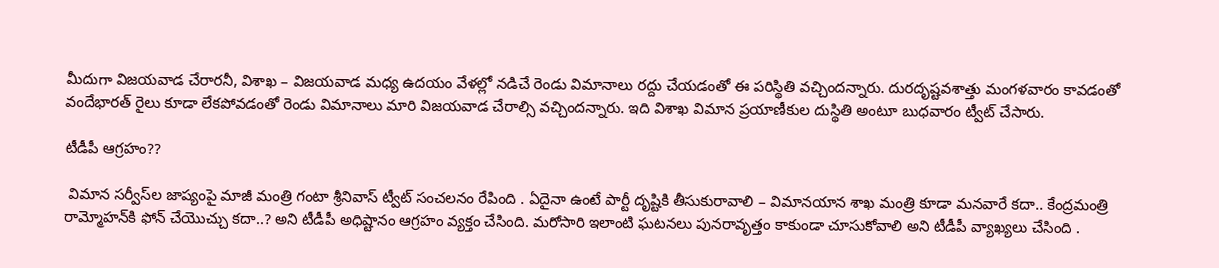మీదుగా విజయవాడ చేరారనీ, విశాఖ – విజయవాడ మధ్య ఉదయం వేళల్లో నడిచే రెండు విమానాలు రద్దు చేయడంతో ఈ పరిస్థితి వచ్చిందన్నారు. దురదృష్టవశాత్తు మంగళవారం కావడంతో వందేభారత్ రైలు కూడా లేకపోవడంతో రెండు విమానాలు మారి విజయవాడ చేరాల్సి వచ్చిందన్నారు. ఇది విశాఖ విమాన ప్రయాణీకుల దుస్థితి అంటూ బుధవారం ట్వీట్ చేసారు.

టీడీపీ ఆగ్రహం??

 విమాన సర్వీస్‍ల జాప్యంపై మాజీ మంత్రి గంటా శ్రీనివాస్ ట్వీట్ సంచలనం రేపింది . ఏదైనా ఉంటే పార్టీ దృష్టికి తీసుకురావాలి – విమానయాన శాఖ మంత్రి కూడా మనవారే కదా.. కేంద్రమంత్రి రామ్మోహన్‍కి ఫోన్ చేయొచ్చు కదా..? అని టీడీపీ అధిష్టానం ఆగ్రహం వ్యక్తం చేసింది. మరోసారి ఇలాంటి ఘటనలు పునరావృత్తం కాకుండా చూసుకోవాలి అని టీడీపీ వ్యాఖ్యలు చేసింది .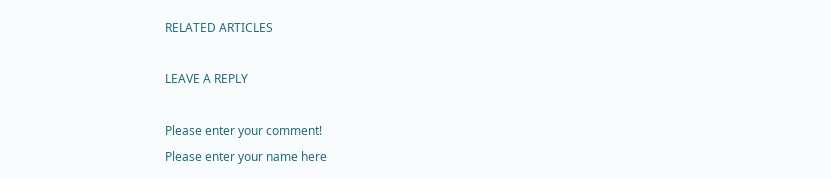RELATED ARTICLES

LEAVE A REPLY

Please enter your comment!
Please enter your name here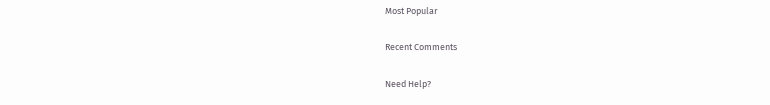Most Popular

Recent Comments

Need Help?